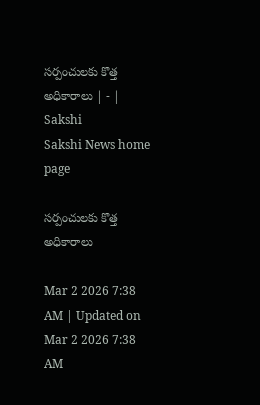సర్పంచులకు కొత్త అధికారాలు | - | Sakshi
Sakshi News home page

సర్పంచులకు కొత్త అధికారాలు

Mar 2 2026 7:38 AM | Updated on Mar 2 2026 7:38 AM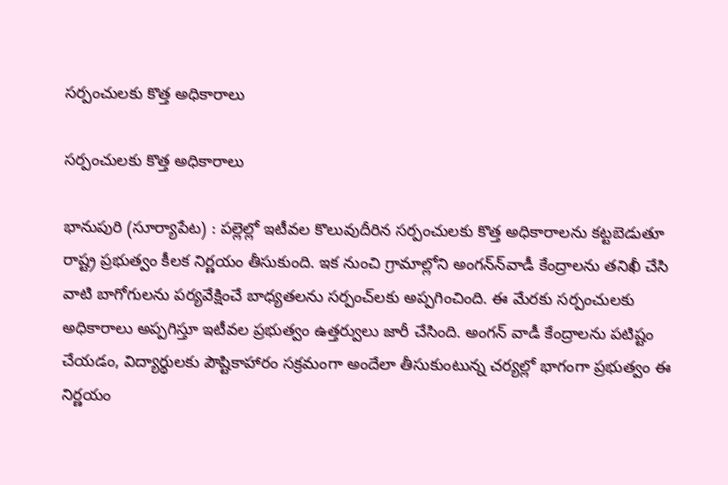సర్పంచులకు కొత్త అధికారాలు

సర్పంచులకు కొత్త అధికారాలు

భానుపురి (సూర్యాపేట) : పల్లెల్లో ఇటీవల కొలువుదీరిన సర్పంచులకు కొత్త అధికారాలను కట్టబెడుతూ రాష్ట్ర ప్రభుత్వం కీలక నిర్ణయం తీసుకుంది. ఇక నుంచి గ్రామాల్లోని అంగన్‌న్‌వాడీ కేంద్రాలను తనిఖీ చేసి వాటి బాగోగులను పర్యవేక్షించే బాధ్యతలను సర్పంచ్‌లకు అప్పగించింది. ఈ మేరకు సర్పంచులకు అధికారాలు అప్పగిస్తూ ఇటీవల ప్రభుత్వం ఉత్తర్వులు జారీ చేసింది. అంగన్‌ వాడీ కేంద్రాలను పటిష్టం చేయడం, విద్యార్థులకు పౌష్టికాహారం సక్రమంగా అందేలా తీసుకుంటున్న చర్యల్లో భాగంగా ప్రభుత్వం ఈ నిర్ణయం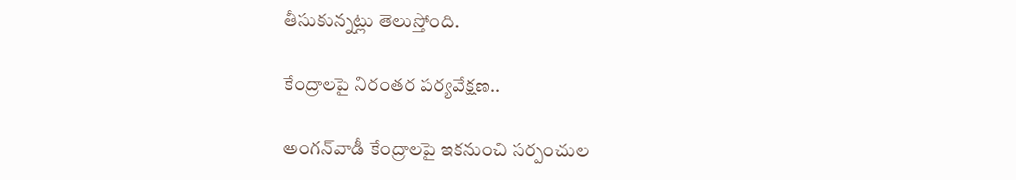తీసుకున్నట్లు తెలుస్తోంది.

కేంద్రాలపై నిరంతర పర్యవేక్షణ..

అంగన్‌వాడీ కేంద్రాలపై ఇకనుంచి సర్పంచుల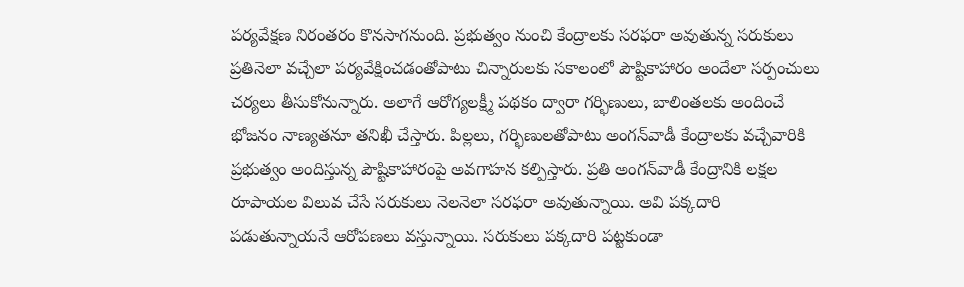పర్యవేక్షణ నిరంతరం కొనసాగనుంది. ప్రభుత్వం నుంచి కేంద్రాలకు సరఫరా అవుతున్న సరుకులు ప్రతినెలా వచ్చేలా పర్యవేక్షించడంతోపాటు చిన్నారులకు సకాలంలో పౌష్టికాహారం అందేలా సర్పంచులు చర్యలు తీసుకోనున్నారు. అలాగే ఆరోగ్యలక్ష్మీ పథకం ద్వారా గర్భిణులు, బాలింతలకు అందించే భోజనం నాణ్యతనూ తనిఖీ చేస్తారు. పిల్లలు, గర్భిణులతోపాటు అంగన్‌వాడీ కేంద్రాలకు వచ్చేవారికి ప్రభుత్వం అందిస్తున్న పౌష్టికాహారంపై అవగాహన కల్పిస్తారు. ప్రతి అంగన్‌వాడీ కేంద్రానికి లక్షల రూపాయల విలువ చేసే సరుకులు నెలనెలా సరఫరా అవుతున్నాయి. అవి పక్కదారి పడుతున్నాయనే ఆరోపణలు వస్తున్నాయి. సరుకులు పక్కదారి పట్టకుండా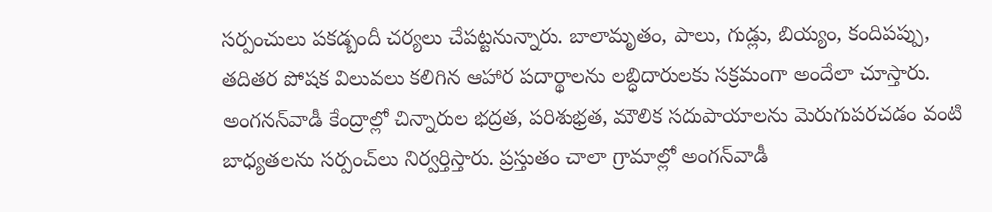సర్పంచులు పకడ్బందీ చర్యలు చేపట్టనున్నారు. బాలామృతం, పాలు, గుడ్లు, బియ్యం, కందిపప్పు, తదితర పోషక విలువలు కలిగిన ఆహార పదార్థాలను లబ్ధిదారులకు సక్రమంగా అందేలా చూస్తారు. అంగనన్‌వాడీ కేంద్రాల్లో చిన్నారుల భద్రత, పరిశుభ్రత, మౌలిక సదుపాయాలను మెరుగుపరచడం వంటి బాధ్యతలను సర్పంచ్‌లు నిర్వర్తిస్తారు. ప్రస్తుతం చాలా గ్రామాల్లో అంగన్‌వాడీ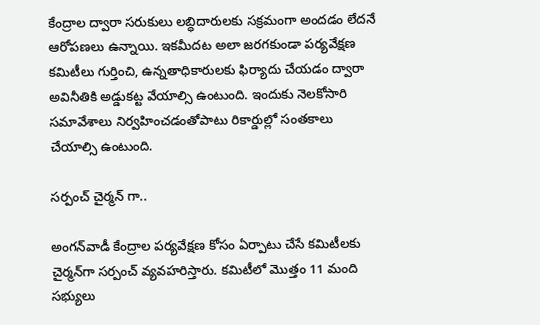కేంద్రాల ద్వారా సరుకులు లబ్ధిదారులకు సక్రమంగా అందడం లేదనే ఆరోపణలు ఉన్నాయి. ఇకమీదట అలా జరగకుండా పర్యవేక్షణ కమిటీలు గుర్తించి, ఉన్నతాధికారులకు ఫిర్యాదు చేయడం ద్వారా అవినీతికి అడ్డుకట్ట వేయాల్సి ఉంటుంది. ఇందుకు నెలకోసారి సమావేశాలు నిర్వహించడంతోపాటు రికార్డుల్లో సంతకాలు చేయాల్సి ఉంటుంది.

సర్పంచ్‌ చైర్మన్‌ గా..

అంగన్‌వాడీ కేంద్రాల పర్యవేక్షణ కోసం ఏర్పాటు చేసే కమిటీలకు చైర్మన్‌గా సర్పంచ్‌ వ్యవహరిస్తారు. కమిటీలో మొత్తం 11 మంది సభ్యులు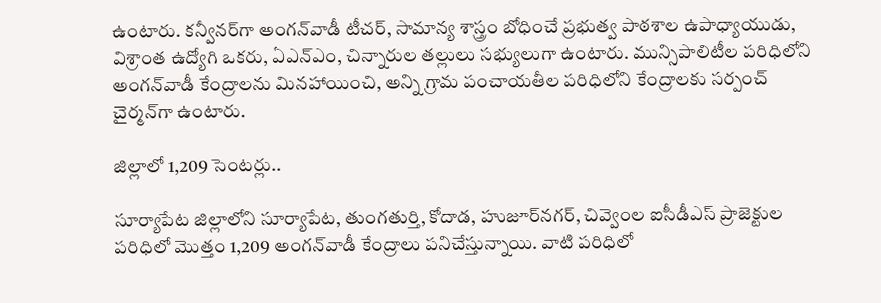ఉంటారు. కన్వీనర్‌గా అంగన్‌వాడీ టీచర్‌, సామాన్య శాస్త్రం బోధించే ప్రభుత్వ పాఠశాల ఉపాధ్యాయుడు, విశ్రాంత ఉద్యోగి ఒకరు, ఏఎన్‌ఎం, చిన్నారుల తల్లులు సభ్యులుగా ఉంటారు. మున్సిపాలిటీల పరిధిలోని అంగన్‌వాడీ కేంద్రాలను మినహాయించి, అన్ని గ్రామ పంచాయతీల పరిధిలోని కేంద్రాలకు సర్పంచ్‌ చైర్మన్‌గా ఉంటారు.

జిల్లాలో 1,209 సెంటర్లు..

సూర్యాపేట జిల్లాలోని సూర్యాపేట, తుంగతుర్తి, కోదాడ, హుజూర్‌నగర్‌, చివ్వెంల ఐసీడీఎస్‌ ప్రాజెక్టుల పరిధిలో మొత్తం 1,209 అంగన్‌వాడీ కేంద్రాలు పనిచేస్తున్నాయి. వాటి పరిధిలో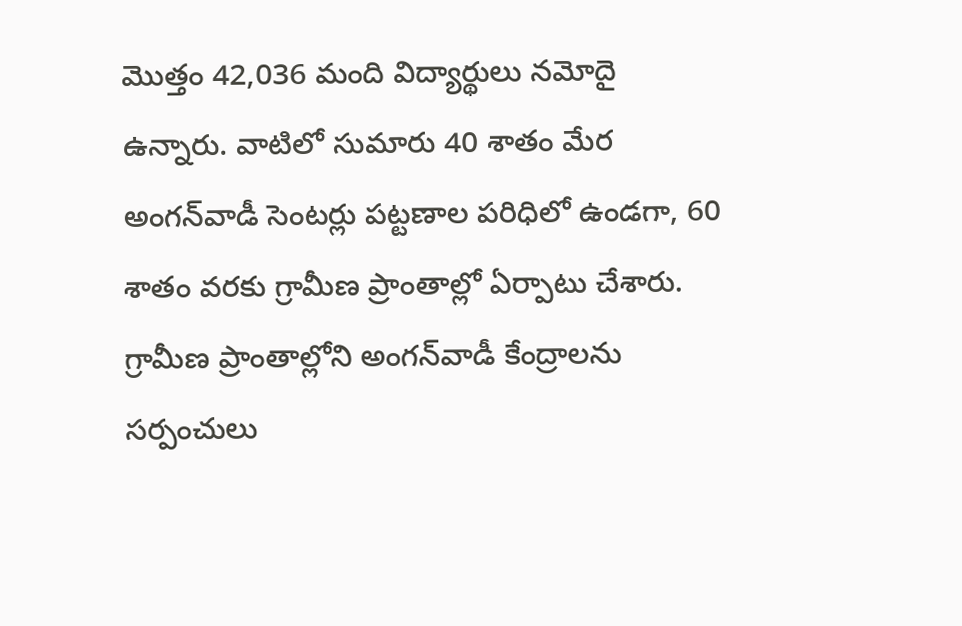మొత్తం 42,036 మంది విద్యార్థులు నమోదై ఉన్నారు. వాటిలో సుమారు 40 శాతం మేర అంగన్‌వాడీ సెంటర్లు పట్టణాల పరిధిలో ఉండగా, 60 శాతం వరకు గ్రామీణ ప్రాంతాల్లో ఏర్పాటు చేశారు. గ్రామీణ ప్రాంతాల్లోని అంగన్‌వాడీ కేంద్రాలను సర్పంచులు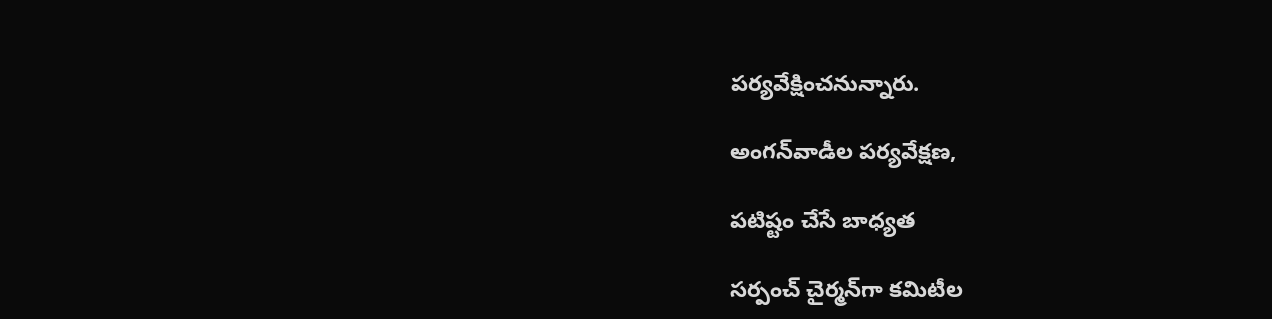పర్యవేక్షించనున్నారు.

అంగన్‌వాడీల పర్యవేక్షణ,

పటిష్టం చేసే బాధ్యత

సర్పంచ్‌ చైర్మన్‌గా కమిటీల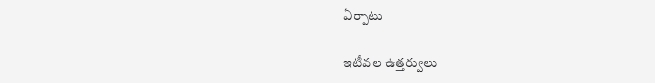ఏర్పాటు

ఇటీవల ఉత్తర్వులు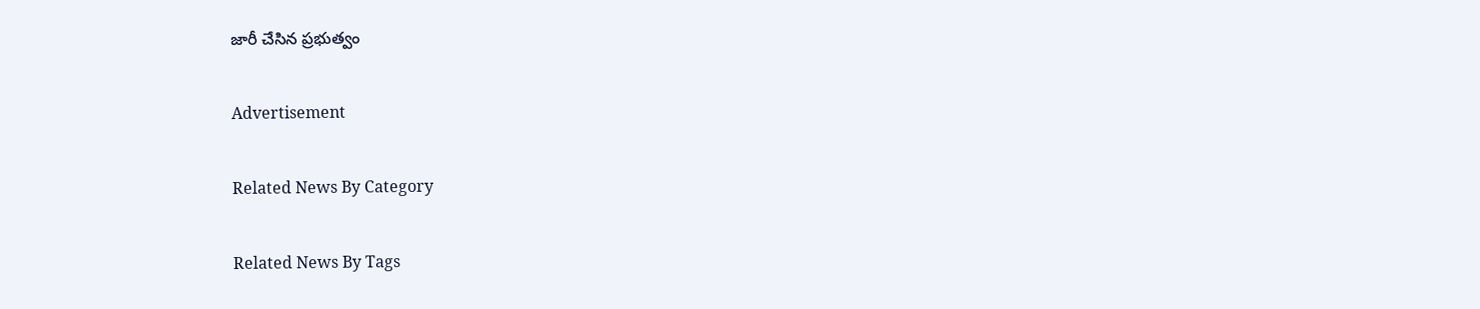జారీ చేసిన ప్రభుత్వం

Advertisement

Related News By Category

Related News By Tags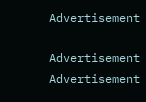Advertisement

Advertisement
Advertisement